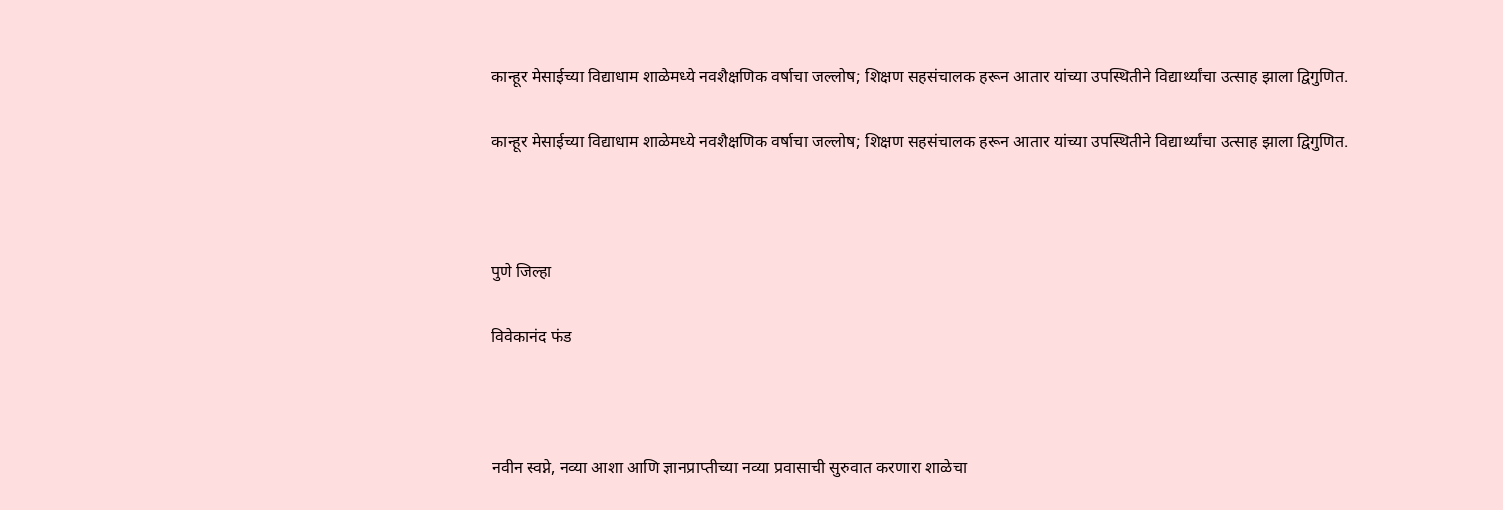कान्हूर मेसाईच्या विद्याधाम शाळेमध्ये नवशैक्षणिक वर्षाचा जल्लोष; शिक्षण सहसंचालक हरून आतार यांच्या उपस्थितीने विद्यार्थ्यांचा उत्साह झाला द्विगुणित.

कान्हूर मेसाईच्या विद्याधाम शाळेमध्ये नवशैक्षणिक वर्षाचा जल्लोष; शिक्षण सहसंचालक हरून आतार यांच्या उपस्थितीने विद्यार्थ्यांचा उत्साह झाला द्विगुणित.



पुणे जिल्हा

विवेकानंद फंड



नवीन स्वप्ने, नव्या आशा आणि ज्ञानप्राप्तीच्या नव्या प्रवासाची सुरुवात करणारा शाळेचा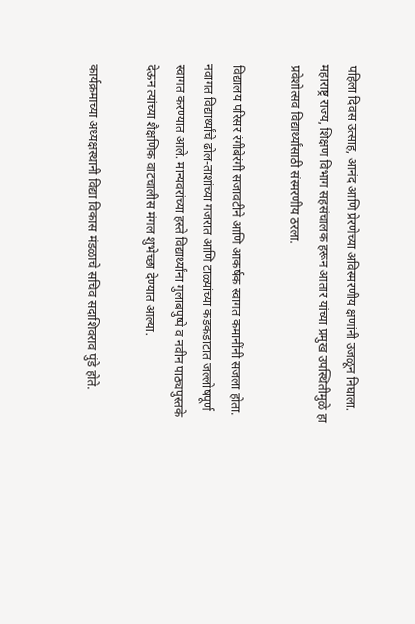पहिला दिवस उत्साह, आनंद आणि प्रेरणेच्या अविस्मरणीय क्षणांनी उजळून निघाला. महाराष्ट्र राज्य, शिक्षण विभाग सहसंचालक हरून आतार यांच्या प्रमुख उपस्थितीमुळे हा प्रवेशोत्सव विद्यार्थ्यांसाठी संस्मरणीय ठरला.

विद्यालय परिसर रंगीबेरंगी सजावटीने आणि आकर्षक स्वागत कमानींनी सजला होता. नवागत विद्यार्थ्यांचे ढोल-ताशांच्या गजरात आणि टाळ्यांच्या कडकडाटात जल्लोषपूर्ण स्वागत करण्यात आले. मान्यवरांच्या हस्ते विद्यार्थ्यांना गुलाबपुष्पे व नवीन पाठ्यपुस्तके देऊन त्यांच्या शैक्षणिक वाटचालीस मंगल शुभेच्छा देण्यात आल्या.

कार्यक्रमाच्या अध्यक्षस्थानी विद्या विकास मंडळाचे सचिव सदाशिवराव पुंडे होते.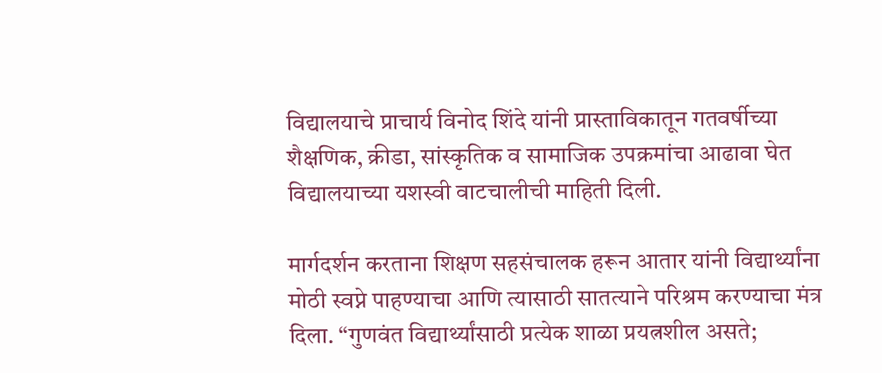विद्यालयाचे प्राचार्य विनोद शिंदे यांनी प्रास्ताविकातून गतवर्षीच्या शैक्षणिक, क्रीडा, सांस्कृतिक व सामाजिक उपक्रमांचा आढावा घेत विद्यालयाच्या यशस्वी वाटचालीची माहिती दिली.

मार्गदर्शन करताना शिक्षण सहसंचालक हरून आतार यांनी विद्यार्थ्यांना मोठी स्वप्ने पाहण्याचा आणि त्यासाठी सातत्याने परिश्रम करण्याचा मंत्र दिला. “गुणवंत विद्यार्थ्यांसाठी प्रत्येक शाळा प्रयत्नशील असते;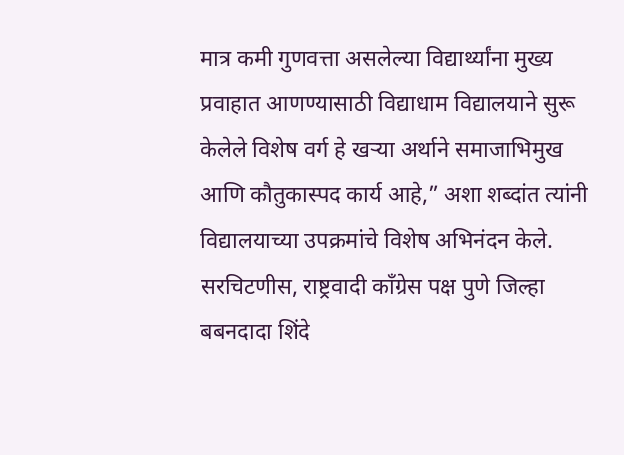मात्र कमी गुणवत्ता असलेल्या विद्यार्थ्यांना मुख्य प्रवाहात आणण्यासाठी विद्याधाम विद्यालयाने सुरू केलेले विशेष वर्ग हे खऱ्या अर्थाने समाजाभिमुख आणि कौतुकास्पद कार्य आहे,” अशा शब्दांत त्यांनी विद्यालयाच्या उपक्रमांचे विशेष अभिनंदन केले. सरचिटणीस, राष्ट्रवादी काँग्रेस पक्ष पुणे जिल्हा बबनदादा शिंदे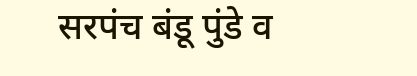सरपंच बंडू पुंडे व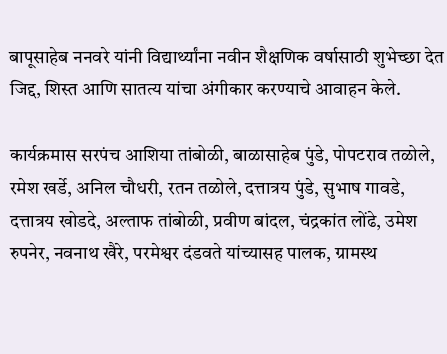बापूसाहेब ननवरे यांनी विद्यार्थ्यांना नवीन शैक्षणिक वर्षासाठी शुभेच्छा देत जिद्द, शिस्त आणि सातत्य यांचा अंगीकार करण्याचे आवाहन केले.

कार्यक्रमास सरपंच आशिया तांबोळी, बाळासाहेब पुंडे, पोपटराव तळोले, रमेश खर्डे, अनिल चौधरी, रतन तळोले, दत्तात्रय पुंडे, सुभाष गावडे, दत्तात्रय खोडदे, अल्ताफ तांबोळी, प्रवीण बांदल, चंद्रकांत लोंढे, उमेश रुपनेर, नवनाथ खैरे, परमेश्वर दंडवते यांच्यासह पालक, ग्रामस्थ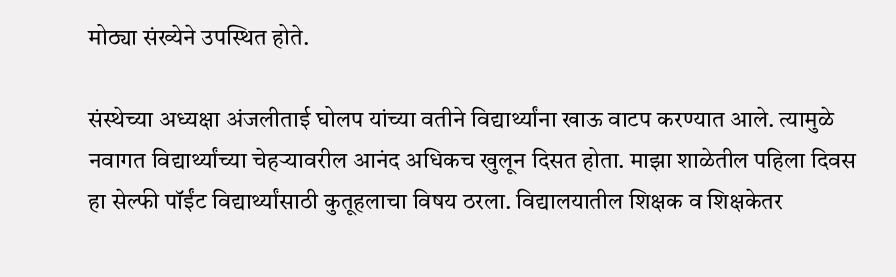मोठ्या संख्येने उपस्थित होते.

संस्थेच्या अध्यक्षा अंजलीताई घोलप यांच्या वतीने विद्यार्थ्यांना खाऊ वाटप करण्यात आले. त्यामुळे नवागत विद्यार्थ्यांच्या चेहऱ्यावरील आनंद अधिकच खुलून दिसत होता. माझा शाळेतील पहिला दिवस हा सेल्फी पॉईंट विद्यार्थ्यांसाठी कुतूहलाचा विषय ठरला. विद्यालयातील शिक्षक व शिक्षकेतर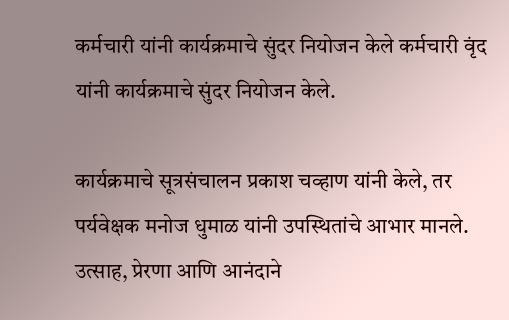कर्मचारी यांनी कार्यक्रमाचे सुंदर नियोजन केले कर्मचारी वृंद यांनी कार्यक्रमाचे सुंदर नियोजन केले.

कार्यक्रमाचे सूत्रसंचालन प्रकाश चव्हाण यांनी केले, तर पर्यवेक्षक मनोज धुमाळ यांनी उपस्थितांचे आभार मानले. उत्साह, प्रेरणा आणि आनंदाने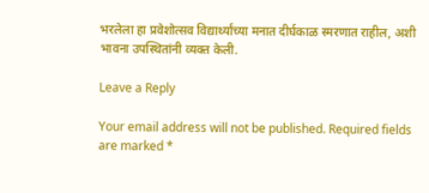भरलेला हा प्रवेशोत्सव विद्यार्थ्यांच्या मनात दीर्घकाळ स्मरणात राहील, अशी भावना उपस्थितांनी व्यक्त केली.

Leave a Reply

Your email address will not be published. Required fields are marked *